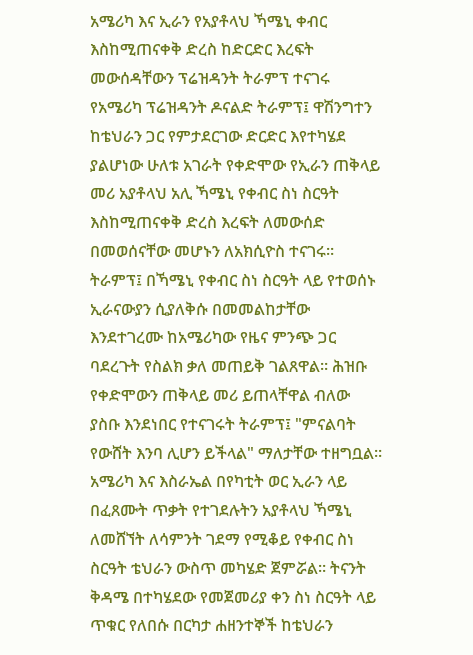አሜሪካ እና ኢራን የአያቶላህ ኻሜኒ ቀብር እስከሚጠናቀቅ ድረስ ከድርድር እረፍት መውሰዳቸውን ፕሬዝዳንት ትራምፕ ተናገሩ
የአሜሪካ ፕሬዝዳንት ዶናልድ ትራምፕ፤ ዋሽንግተን ከቴህራን ጋር የምታደርገው ድርድር እየተካሄደ ያልሆነው ሁለቱ አገራት የቀድሞው የኢራን ጠቅላይ መሪ አያቶላህ አሊ ኻሜኒ የቀብር ስነ ስርዓት እስከሚጠናቀቅ ድረስ እረፍት ለመውሰድ በመወሰናቸው መሆኑን ለአክሲዮስ ተናገሩ።
ትራምፕ፤ በኻሜኒ የቀብር ስነ ስርዓት ላይ የተወሰኑ ኢራናውያን ሲያለቅሱ በመመልከታቸው እንደተገረሙ ከአሜሪካው የዜና ምንጭ ጋር ባደረጉት የስልክ ቃለ መጠይቅ ገልጸዋል። ሕዝቡ የቀድሞውን ጠቅላይ መሪ ይጠላቸዋል ብለው ያስቡ እንደነበር የተናገሩት ትራምፕ፤ "ምናልባት የውሸት እንባ ሊሆን ይችላል" ማለታቸው ተዘግቧል።
አሜሪካ እና እስራኤል በየካቲት ወር ኢራን ላይ በፈጸሙት ጥቃት የተገደሉትን አያቶላህ ኻሜኒ ለመሸኘት ለሳምንት ገደማ የሚቆይ የቀብር ስነ ስርዓት ቴህራን ውስጥ መካሄድ ጀምሯል። ትናንት ቅዳሜ በተካሄደው የመጀመሪያ ቀን ስነ ስርዓት ላይ ጥቁር የለበሱ በርካታ ሐዘንተኞች ከቴህራን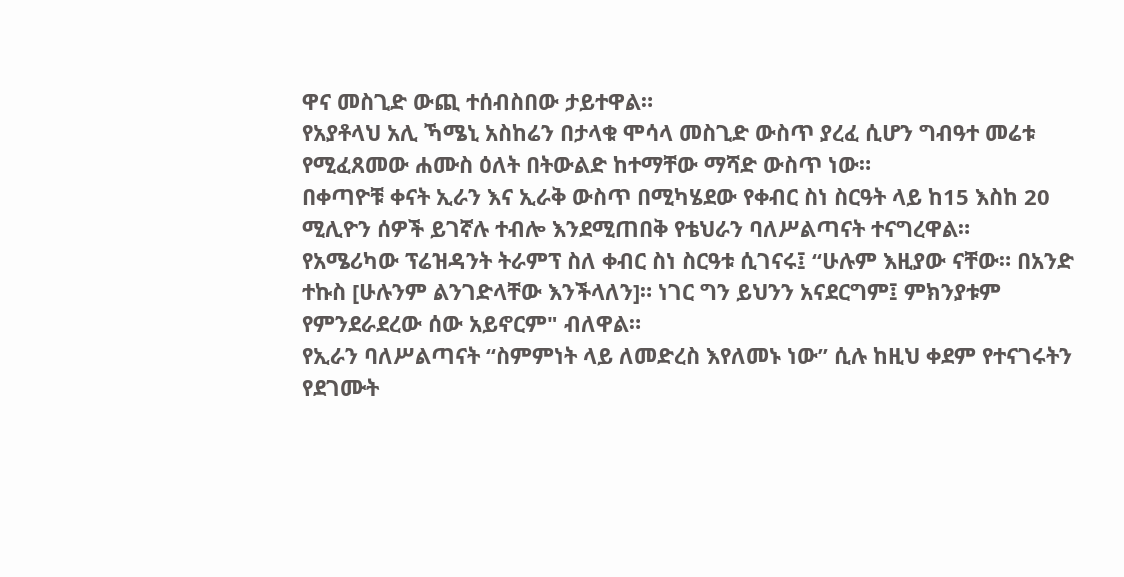ዋና መስጊድ ውጪ ተሰብስበው ታይተዋል።
የአያቶላህ አሊ ኻሜኒ አስከሬን በታላቁ ሞሳላ መስጊድ ውስጥ ያረፈ ሲሆን ግብዓተ መሬቱ የሚፈጸመው ሐሙስ ዕለት በትውልድ ከተማቸው ማሻድ ውስጥ ነው።
በቀጣዮቹ ቀናት ኢራን እና ኢራቅ ውስጥ በሚካሄደው የቀብር ስነ ስርዓት ላይ ከ15 እስከ 20 ሚሊዮን ሰዎች ይገኛሉ ተብሎ እንደሚጠበቅ የቴህራን ባለሥልጣናት ተናግረዋል።
የአሜሪካው ፕሬዝዳንት ትራምፕ ስለ ቀብር ስነ ስርዓቱ ሲገናሩ፤ “ሁሉም እዚያው ናቸው። በአንድ ተኩስ [ሁሉንም ልንገድላቸው እንችላለን]። ነገር ግን ይህንን አናደርግም፤ ምክንያቱም የምንደራደረው ሰው አይኖርም" ብለዋል።
የኢራን ባለሥልጣናት “ስምምነት ላይ ለመድረስ እየለመኑ ነው” ሲሉ ከዚህ ቀደም የተናገሩትን የደገሙት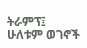ትራምፕ፤ ሁለቱም ወገኖች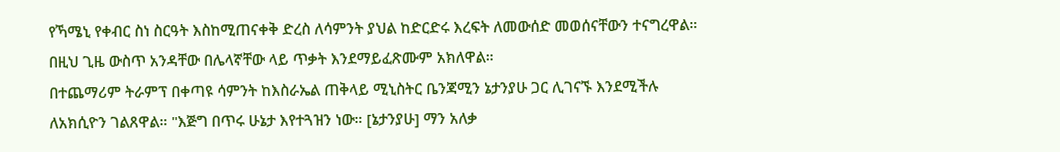የኻሜኒ የቀብር ስነ ስርዓት እስከሚጠናቀቅ ድረስ ለሳምንት ያህል ከድርድሩ እረፍት ለመውሰድ መወሰናቸውን ተናግረዋል። በዚህ ጊዜ ውስጥ አንዳቸው በሌላኛቸው ላይ ጥቃት እንደማይፈጽሙም አክለዋል።
በተጨማሪም ትራምፕ በቀጣዩ ሳምንት ከእስራኤል ጠቅላይ ሚኒስትር ቤንጃሚን ኔታንያሁ ጋር ሊገናኙ እንደሚችሉ ለአክሲዮን ገልጸዋል። "እጅግ በጥሩ ሁኔታ እየተጓዝን ነው። [ኔታንያሁ] ማን አለቃ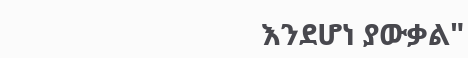እንደሆነ ያውቃል"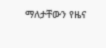ማለታቸውን የዜና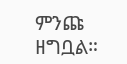ምንጩ ዘግቧል።